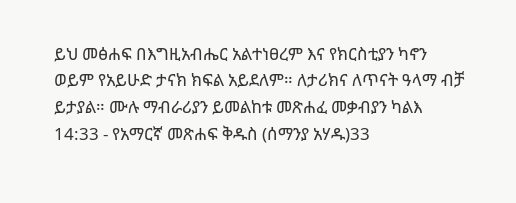ይህ መፅሐፍ በእግዚአብሔር አልተነፀረም እና የክርስቲያን ካኖን ወይም የአይሁድ ታናክ ክፍል አይደለም። ለታሪክና ለጥናት ዓላማ ብቻ ይታያል። ሙሉ ማብራሪያን ይመልከቱ መጽሐፈ መቃብያን ካልእ 14:33 - የአማርኛ መጽሐፍ ቅዱስ (ሰማንያ አሃዱ)33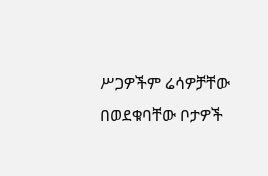ሥጋዎችም ሬሳዎቻቸው በወደቁባቸው ቦታዎች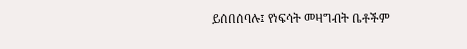ይሰበሰባሉ፤ የነፍሳት መዛግብት ቤቶችም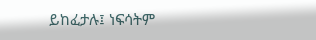ይከፈታሉ፤ ነፍሳትም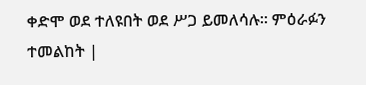ቀድሞ ወደ ተለዩበት ወደ ሥጋ ይመለሳሉ። ምዕራፉን ተመልከት |